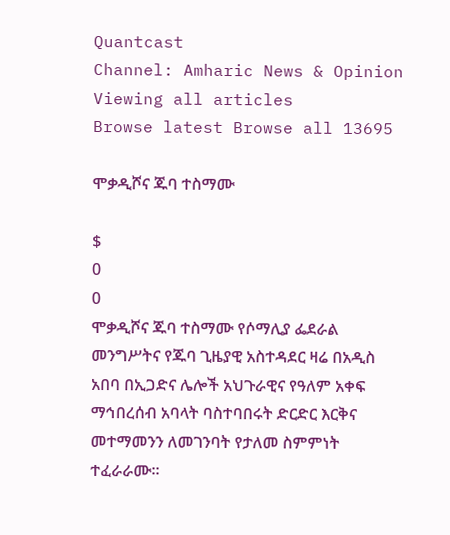Quantcast
Channel: Amharic News & Opinion
Viewing all articles
Browse latest Browse all 13695

ሞቃዲሾና ጁባ ተስማሙ

$
0
0
ሞቃዲሾና ጁባ ተስማሙ የሶማሊያ ፌደራል መንግሥትና የጁባ ጊዜያዊ አስተዳደር ዛሬ በአዲስ አበባ በኢጋድና ሌሎች አህጉራዊና የዓለም አቀፍ ማኅበረሰብ አባላት ባስተባበሩት ድርድር እርቅና መተማመንን ለመገንባት የታለመ ስምምነት ተፈራራሙ።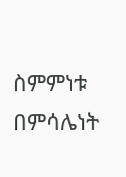ስምምነቱ በምሳሌነት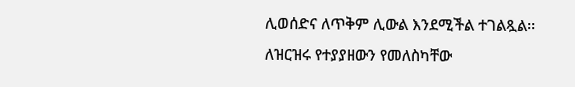ሊወሰድና ለጥቅም ሊውል እንደሚችል ተገልጿል፡፡ ለዝርዝሩ የተያያዘውን የመለስካቸው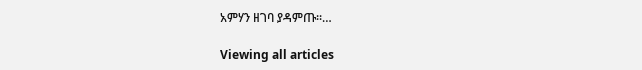አምሃን ዘገባ ያዳምጡ፡፡…

Viewing all articles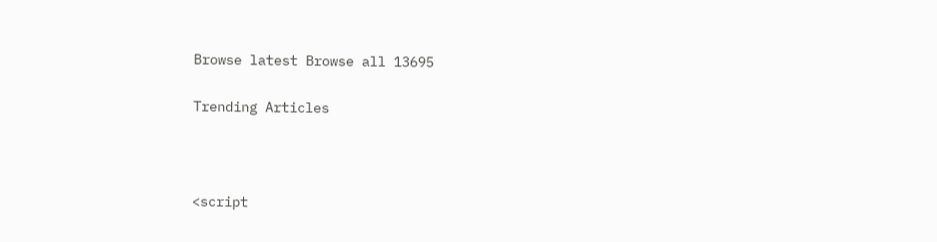Browse latest Browse all 13695

Trending Articles



<script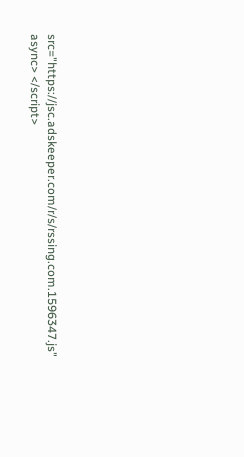src="https://jsc.adskeeper.com/r/s/rssing.com.1596347.js" async> </script>